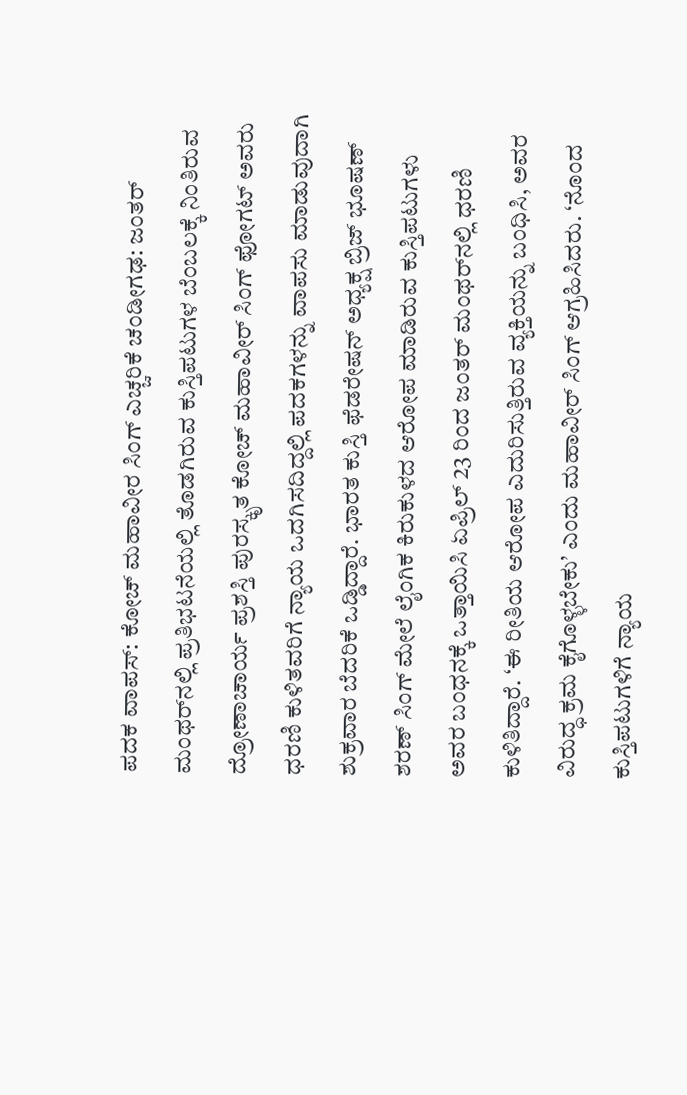ಪದಕ ವಾಪಸ್: ಕೋಚ್ ಮಹಾವೀರ ಸಿಂಗ್‌ ಎಚ್ಚರಿಕೆ ಚಂಡೀಗಢ: ಜಂತರ್‌ ಮಂಥರ್‌ನಲ್ಲಿ ಪ್ರತಿಭಟನೆಯಲ್ಲಿ ತೊಡಗಿರುವ ಕುಸ್ತಿಪಟುಗಳ ಬೆಂಬಲಕ್ಕೆ ನಿಂತಿರುವ ದ್ರೋಣಾಚಾರ್ಯ ಪ್ರಶಸ್ತಿ ಪುರಸ್ಕೃತ ಕೋಚ್‌ ಮಹಾವೀರ್ ಸಿಂಗ್ ಫೋಗಟ್‌ ಅವರು ಧರಣಿ ಕುಳಿತವರಿಗೆ ನ್ಯಾಯ ಒದಗಿಸದಿದ್ದಲ್ಲಿ ಪದಕಗಳನ್ನು ವಾಪಸು ಮಾಡುವುದಾಗಿ ಶುಕ್ರವಾರ ಬೆದರಿಕೆ ಒಡ್ಡಿದ್ದಾರೆ. ಭಾರತ ಕುಸ್ತಿ ಫೆಡರೇಷನ್‌ ಅಧ್ಯಕ್ಷ ಬ್ರಿಜ್‌ ಭೂಷಣ್ ಶರಣ್ ಸಿಂಗ್ ಮೇಲೆ ಲೈಂಗಿಕ ಕಿರುಕುಳದ ಆರೋಪ ಮಾಡಿರುವ ಕುಸ್ತಿಪಟುಗಳು ಅವರ ಬಂಧನಕ್ಕೆ ಒತ್ತಾಯಿಸಿ ಏಪ್ರಿಲ್ 23 ರಿಂದ ಜಂತರ್‌ ಮಂಥರ್‌ನಲ್ಲಿ ಧರಣಿ ಕುಳಿತಿದ್ದಾರೆ. ‘ಈ ರೀತಿಯ ಆರೋಪ ಎದುರಿಸುತ್ತಿರುವ ವ್ಯಕ್ತಿಯನ್ನು ಬಂಧಿಸಿ, ಅವರ ವಿರುದ್ಧ ಕ್ರಮ ಕೈಗೊಳ್ಳಬೇಕು’ ಎಂದು ಮಹಾವೀರ್‌ ಸಿಂಗ್‌ ಆಗ್ರಹಿಸಿದರು. ‘ನೊಂದ ಕುಸ್ತಿಪಟುಗಳಿಗೆ ನ್ಯಾಯ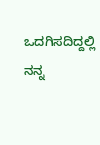ಒದಗಿಸದಿದ್ದಲ್ಲಿ ನನ್ನ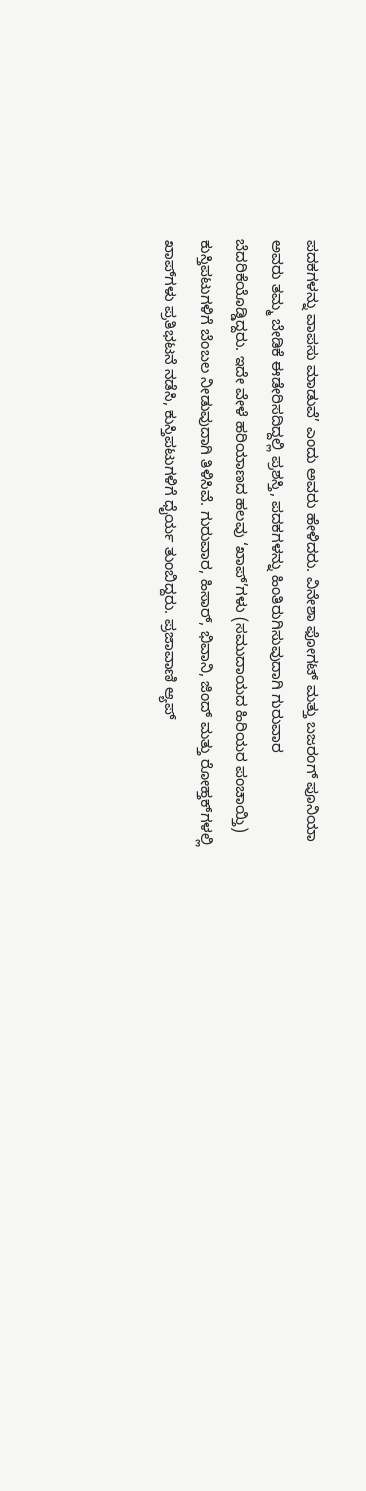ಪದಕಗಳನ್ನು ವಾಪಸು ಮಾಡುವೆ’ ಎಂದು ಅವರು ಹೇಳಿದರು. ವಿನೇಶಾ ಫೋಗಟ್ ಮತ್ತು ಬಜರಂಗ್ ಪೂನಿಯಾ ಅವರು ತಮ್ಮ ಬೇಡಿಕೆ ಈಡೇರಿಸದಿದ್ದಲ್ಲಿ ಪ್ರಶಸ್ತಿ, ಪದಕಗಳನ್ನು ಹಿಂತಿರುಗಿಸುವುದಾಗಿ ಗುರುವಾರ ಬೆದರಿಕೆಯೊಡ್ಡಿದ್ದರು. ಇದೇ ವೇಳೆ ಹರಿಯಾಣದ ಹಲವು ‘ಖಾಪ್‌’ಗಳು (ಸಮುದಾಯದ ಹಿರಿಯರ ಪಂಚಾಯ್ತಿ) ಕುಸ್ತಿಪಟುಗಳಿಗೆ ಬೆಂಬಲ ನೀಡುವುದಾಗಿ ತಿಳಿಸಿವೆ. ಗುರುವಾರ, ಹಿಸಾರ್‌, ಭಿವಾನಿ, ಜಿಂದ್ ಮತ್ತು ರೋಹ್ತಕ್‌ಗಳಲ್ಲಿ ಖಾಪ್‌ಗಳು ಪ್ರತಿಭಟನೆ ನಡೆಸಿ, ಕುಸ್ತಿಪಟುಗಳಿಗೆ ಧೈರ್ಯ ತುಂಬಿದ್ದರು. ಪ್ರಜಾವಾಣಿ ಆ್ಯಪ್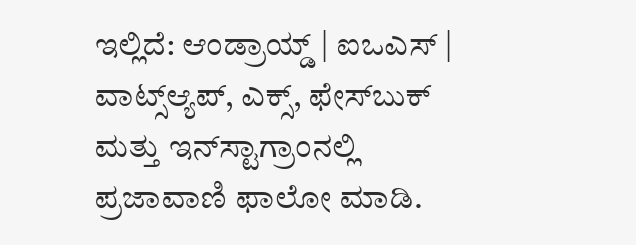ಇಲ್ಲಿದೆ: ಆಂಡ್ರಾಯ್ಡ್ | ಐಒಎಸ್ | ವಾಟ್ಸ್ಆ್ಯಪ್, ಎಕ್ಸ್, ಫೇಸ್‌ಬುಕ್ ಮತ್ತು ಇನ್‌ಸ್ಟಾಗ್ರಾಂನಲ್ಲಿ ಪ್ರಜಾವಾಣಿ ಫಾಲೋ ಮಾಡಿ.